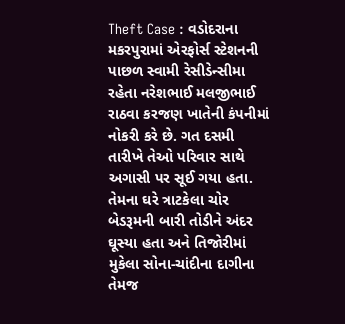Theft Case : વડોદરાના મકરપુરામાં એરફોર્સ સ્ટેશનની પાછળ સ્વામી રેસીડેન્સીમા રહેતા નરેશભાઈ મલજીભાઈ રાઠવા કરજણ ખાતેની કંપનીમાં નોકરી કરે છે. ગત દસમી તારીખે તેઓ પરિવાર સાથે અગાસી પર સૂઈ ગયા હતા. તેમના ઘરે ત્રાટકેલા ચોર બેડરૂમની બારી તોડીને અંદર ઘૂસ્યા હતા અને તિજોરીમાં મુકેલા સોના-ચાંદીના દાગીના તેમજ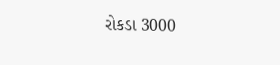રોકડા 3000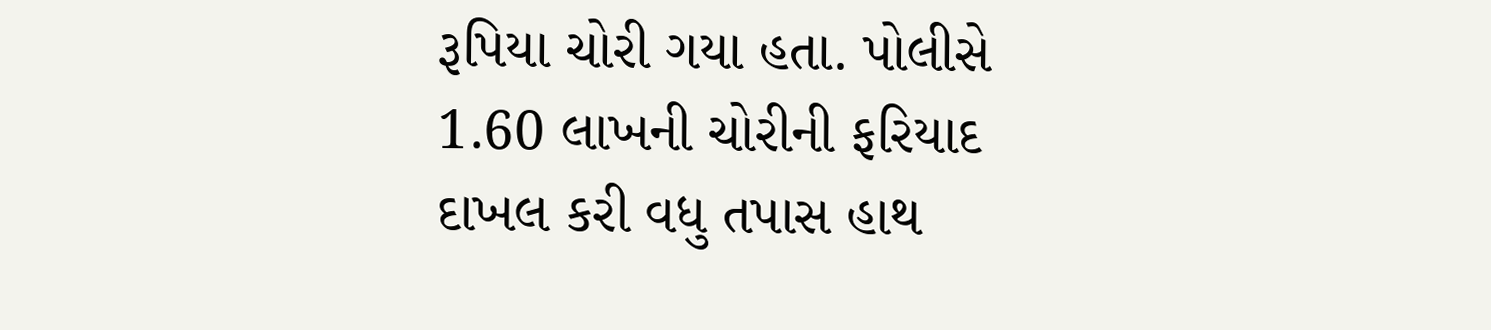રૂપિયા ચોરી ગયા હતા. પોલીસે 1.60 લાખની ચોરીની ફરિયાદ દાખલ કરી વધુ તપાસ હાથ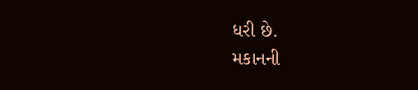ધરી છે.
મકાનની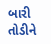બારી તોડીને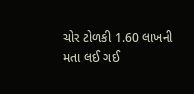ચોર ટોળકી 1.60 લાખની મતા લઈ ગઈ